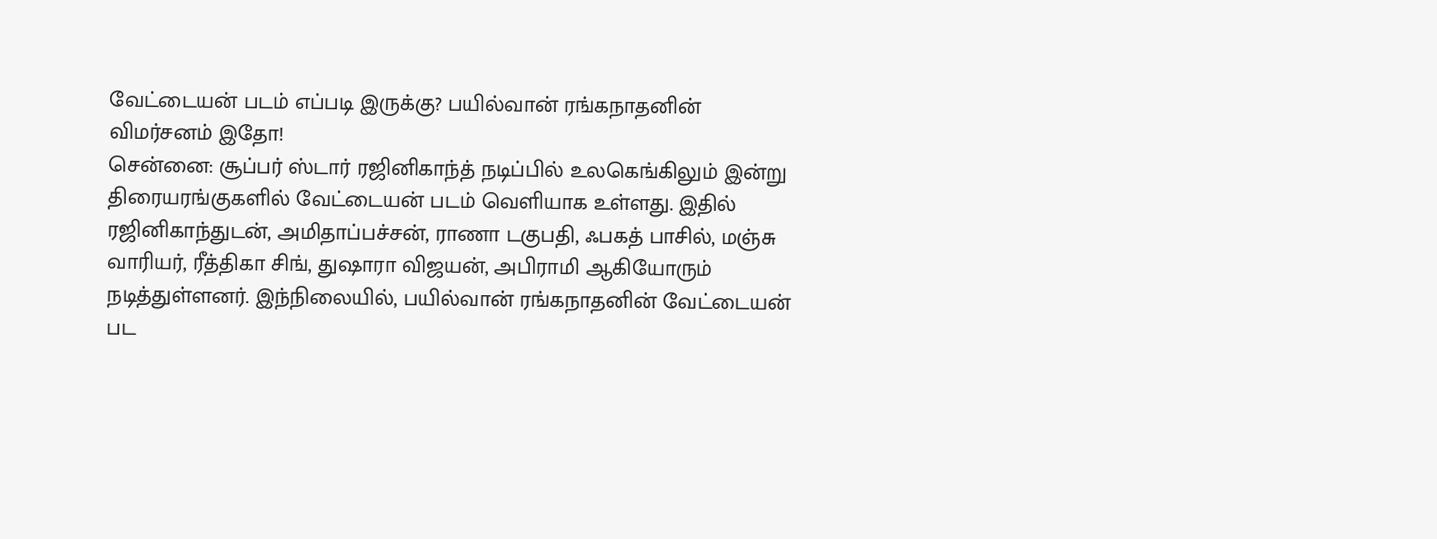வேட்டையன் படம் எப்படி இருக்கு? பயில்வான் ரங்கநாதனின் விமர்சனம் இதோ!
சென்னை: சூப்பர் ஸ்டார் ரஜினிகாந்த் நடிப்பில் உலகெங்கிலும் இன்று திரையரங்குகளில் வேட்டையன் படம் வெளியாக உள்ளது. இதில் ரஜினிகாந்துடன், அமிதாப்பச்சன், ராணா டகுபதி, ஃபகத் பாசில், மஞ்சு வாரியர், ரீத்திகா சிங், துஷாரா விஜயன், அபிராமி ஆகியோரும் நடித்துள்ளனர். இந்நிலையில், பயில்வான் ரங்கநாதனின் வேட்டையன் பட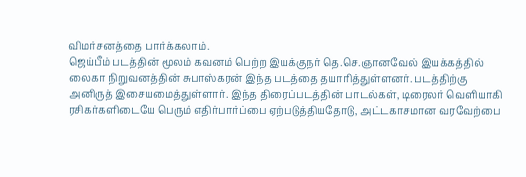விமர்சனத்தை பார்க்கலாம்.
ஜெய்பீம் படத்தின் மூலம் கவனம் பெற்ற இயக்குநர் தெ.செ.ஞானவேல் இயக்கத்தில் லைகா நிறுவனத்தின் சுபாஸ்கரன் இந்த படத்தை தயாரித்துள்ளனர். படத்திற்கு அனிருத் இசையமைத்துள்ளார். இந்த திரைப்படத்தின் பாடல்கள், டிரைலர் வெளியாகி ரசிகர்களிடையே பெரும் எதிர்பார்ப்பை ஏற்படுத்தியதோடு, அட்டகாசமான வரவேற்பை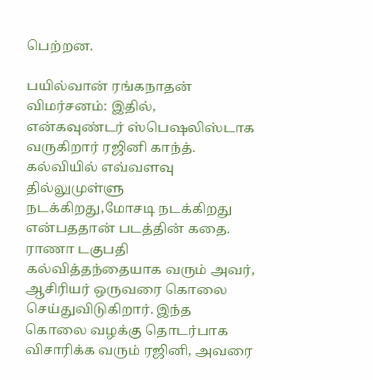பெற்றன.

பயில்வான் ரங்கநாதன் விமர்சனம்: இதில், என்கவுண்டர் ஸ்பெஷலிஸ்டாக வருகிறார் ரஜினி காந்த். கல்வியில் எவ்வளவு தில்லுமுள்ளு நடக்கிறது,மோசடி நடக்கிறது என்பததான் படத்தின் கதை. ராணா டகுபதி கல்வித்தந்தையாக வரும் அவர், ஆசிரியர் ஒருவரை கொலை செய்துவிடுகிறார். இந்த கொலை வழக்கு தொடர்பாக விசாரிக்க வரும் ரஜினி, அவரை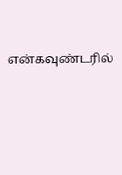என்கவுண்டரில்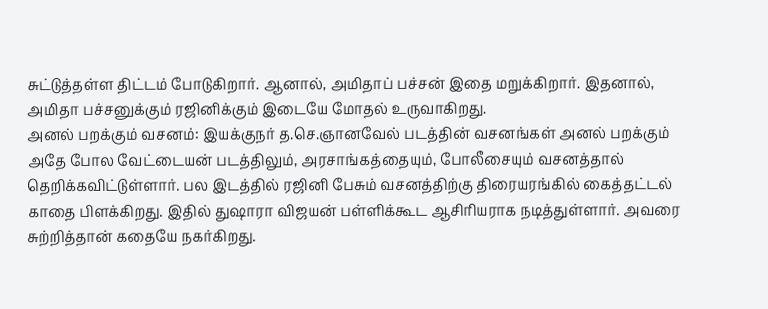சுட்டுத்தள்ள திட்டம் போடுகிறார். ஆனால், அமிதாப் பச்சன் இதை மறுக்கிறார். இதனால், அமிதா பச்சனுக்கும் ரஜினிக்கும் இடையே மோதல் உருவாகிறது.
அனல் பறக்கும் வசனம்: இயக்குநர் த.செ.ஞானவேல் படத்தின் வசனங்கள் அனல் பறக்கும் அதே போல வேட்டையன் படத்திலும், அரசாங்கத்தையும், போலீசையும் வசனத்தால் தெறிக்கவிட்டுள்ளார். பல இடத்தில் ரஜினி பேசும் வசனத்திற்கு திரையரங்கில் கைத்தட்டல் காதை பிளக்கிறது. இதில் துஷாரா விஜயன் பள்ளிக்கூட ஆசிரியராக நடித்துள்ளார். அவரை சுற்றித்தான் கதையே நகர்கிறது.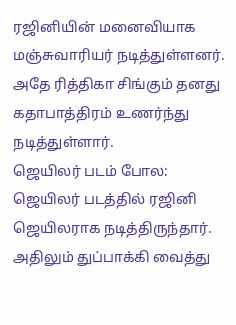ரஜினியின் மனைவியாக மஞ்சுவாரியர் நடித்துள்ளனர். அதே ரித்திகா சிங்கும் தனது கதாபாத்திரம் உணர்ந்து நடித்துள்ளார்.
ஜெயிலர் படம் போல: ஜெயிலர் படத்தில் ரஜினி ஜெயிலராக நடித்திருந்தார். அதிலும் துப்பாக்கி வைத்து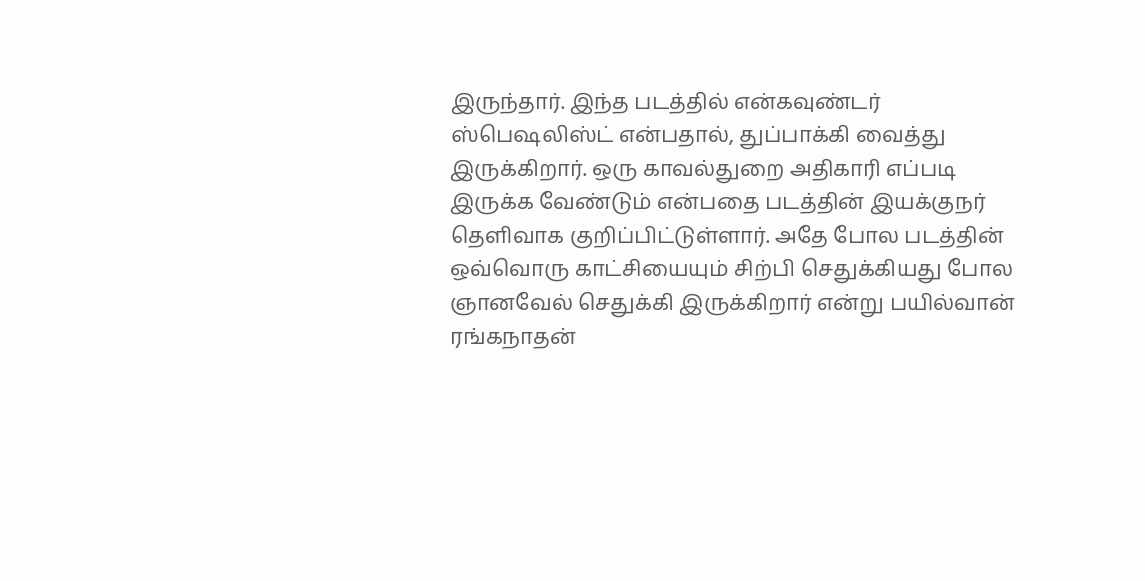இருந்தார். இந்த படத்தில் என்கவுண்டர் ஸ்பெஷலிஸ்ட் என்பதால், துப்பாக்கி வைத்து இருக்கிறார். ஒரு காவல்துறை அதிகாரி எப்படி இருக்க வேண்டும் என்பதை படத்தின் இயக்குநர் தெளிவாக குறிப்பிட்டுள்ளார். அதே போல படத்தின் ஒவ்வொரு காட்சியையும் சிற்பி செதுக்கியது போல ஞானவேல் செதுக்கி இருக்கிறார் என்று பயில்வான் ரங்கநாதன்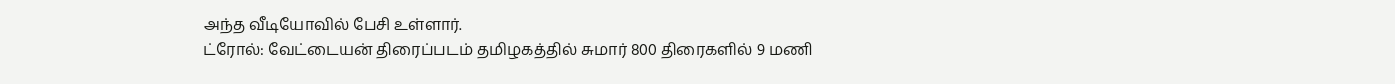அந்த வீடியோவில் பேசி உள்ளார்.
ட்ரோல்: வேட்டையன் திரைப்படம் தமிழகத்தில் சுமார் 800 திரைகளில் 9 மணி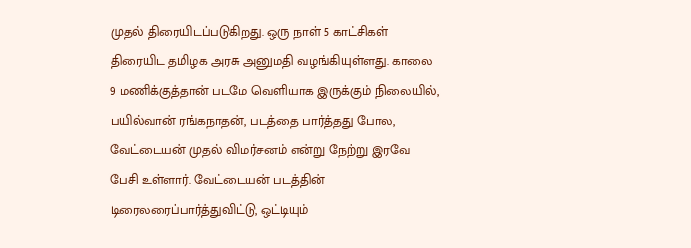முதல் திரையிடப்படுகிறது. ஒரு நாள் 5 காட்சிகள் திரையிட தமிழக அரசு அனுமதி வழங்கியுள்ளது. காலை 9 மணிக்குத்தான் படமே வெளியாக இருக்கும் நிலையில், பயில்வான் ரங்கநாதன், படத்தை பார்த்தது போல, வேட்டையன் முதல் விமர்சனம் என்று நேற்று இரவே பேசி உள்ளார். வேட்டையன் படத்தின் டிரைலரைப்பார்த்துவிட்டு, ஒட்டியும்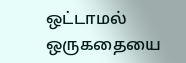ஒட்டாமல் ஒருகதையை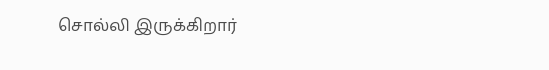சொல்லி இருக்கிறார்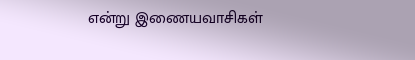என்று இணையவாசிகள்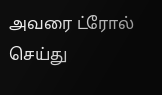அவரை ட்ரோல் செய்து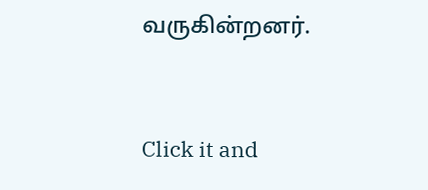வருகின்றனர்.


Click it and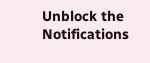Unblock the Notifications